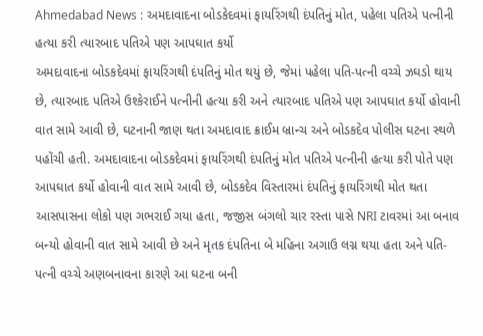Ahmedabad News : અમદાવાદના બોડકેદવમાં ફાયરિંગથી દંપતિનું મોત, પહેલા પતિએ પત્નીની હત્યા કરી ત્યારબાદ પતિએ પણ આપઘાત કર્યો
અમદાવાદના બોડકદેવમાં ફાયરિંગથી દંપતિનું મોત થયું છે, જેમાં પહેલા પતિ-પત્ની વચ્ચે ઝઘડો થાય છે, ત્યારબાદ પતિએ ઉશ્કેરાઈને પત્નીની હત્યા કરી અને ત્યારબાદ પતિએ પણ આપઘાત કર્યો હોવાની વાત સામે આવી છે, ઘટનાની જાણ થતા અમદાવાદ ક્રાઈમ બ્રાન્ચ અને બોડકદેવ પોલીસ ઘટના સ્થળે પહોંચી હતી. અમદાવાદના બોડકદેવમાં ફાયરિંગથી દંપતિનું મોત પતિએ પત્નીની હત્યા કરી પોતે પણ આપઘાત કર્યો હોવાની વાત સામે આવી છે, બોડકદેવ વિસ્તારમાં દંપતિનું ફાયરિંગથી મોત થતા આસપાસના લોકો પણ ગભરાઈ ગયા હતા, જજીસ બંગલો ચાર રસ્તા પાસે NRI ટાવરમાં આ બનાવ બન્યો હોવાની વાત સામે આવી છે અને મૃતક દંપતિના બે મહિના અગાઉ લગ્ન થયા હતા અને પતિ-પત્ની વચ્ચે અણબનાવના કારણે આ ઘટના બની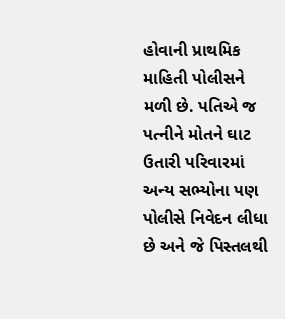હોવાની પ્રાથમિક માહિતી પોલીસને મળી છે. પતિએ જ પત્નીને મોતને ઘાટ ઉતારી પરિવારમાં અન્ય સભ્યોના પણ પોલીસે નિવેદન લીધા છે અને જે પિસ્તલથી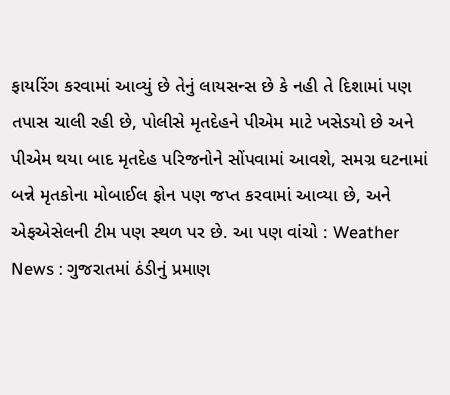ફાયરિંગ કરવામાં આવ્યું છે તેનું લાયસન્સ છે કે નહી તે દિશામાં પણ તપાસ ચાલી રહી છે, પોલીસે મૃતદેહને પીએમ માટે ખસેડયો છે અને પીએમ થયા બાદ મૃતદેહ પરિજનોને સોંપવામાં આવશે, સમગ્ર ઘટનામાં બન્ને મૃતકોના મોબાઈલ ફોન પણ જપ્ત કરવામાં આવ્યા છે, અને એફએસેલની ટીમ પણ સ્થળ પર છે. આ પણ વાંચો : Weather News : ગુજરાતમાં ઠંડીનું પ્રમાણ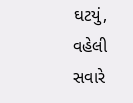ઘટયું, વહેલી સવારે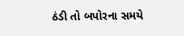ઠંડી તો બપોરના સમયે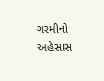ગરમીનો અહેસાસ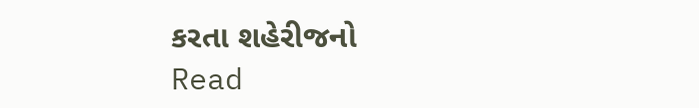કરતા શહેરીજનો
Read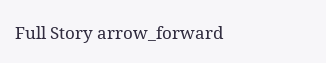Full Story arrow_forward